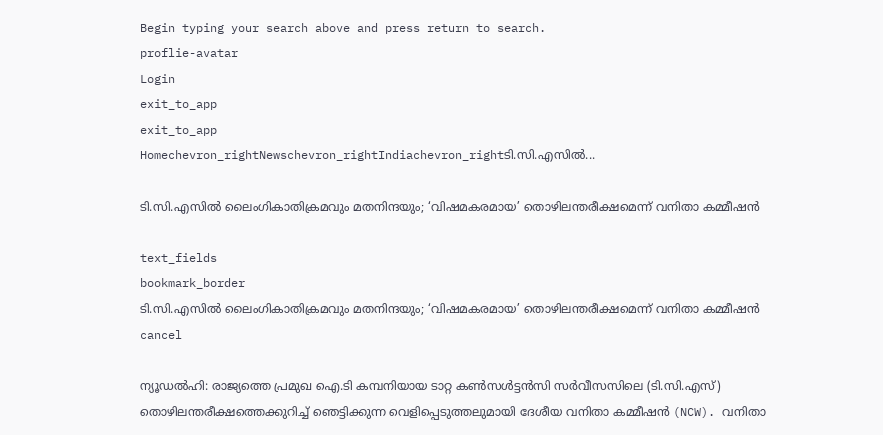Begin typing your search above and press return to search.
proflie-avatar
Login
exit_to_app
exit_to_app
Homechevron_rightNewschevron_rightIndiachevron_rightടി.സി.എസിൽ...

ടി.സി.എസിൽ ലൈംഗികാതിക്രമവും മതനിന്ദയും; ‘വിഷമകരമായ’ തൊഴിലന്തരീക്ഷമെന്ന് വനിതാ കമ്മീഷൻ

text_fields
bookmark_border
ടി.സി.എസിൽ ലൈംഗികാതിക്രമവും മതനിന്ദയും; ‘വിഷമകരമായ’ തൊഴിലന്തരീക്ഷമെന്ന് വനിതാ കമ്മീഷൻ
cancel

ന്യൂഡൽഹി: രാജ്യത്തെ പ്രമുഖ ഐ.ടി കമ്പനിയായ ടാറ്റ കൺസൾട്ടൻസി സർവീസസിലെ (ടി.സി.എസ്) തൊഴിലന്തരീക്ഷത്തെക്കുറിച്ച് ഞെട്ടിക്കുന്ന വെളിപ്പെടുത്തലുമായി ദേശീയ വനിതാ കമ്മീഷൻ (NCW). വനിതാ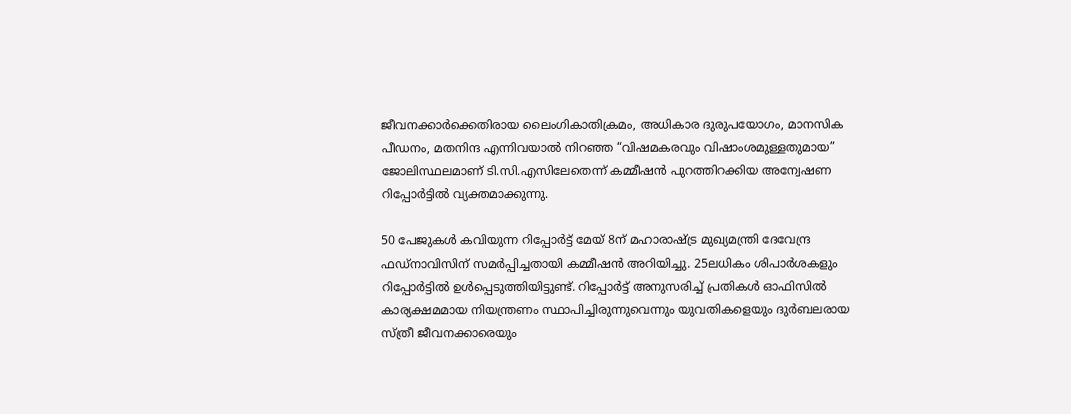ജീവനക്കാർക്കെതിരായ ലൈംഗികാതിക്രമം, അധികാര ദുരുപയോഗം, മാനസിക പീഡനം, മതനിന്ദ എന്നിവയാൽ നിറഞ്ഞ “വിഷമകരവും വിഷാംശമുള്ളതുമായ” ജോലിസ്ഥലമാണ് ടി.സി.എസിലേതെന്ന് കമ്മീഷൻ പുറത്തിറക്കിയ അന്വേഷണ റിപ്പോർട്ടിൽ വ്യക്തമാക്കുന്നു.

50 പേജുകൾ കവിയുന്ന റിപ്പോർട്ട് മേയ് 8ന് മഹാരാഷ്ട്ര മുഖ്യമന്ത്രി ദേവേന്ദ്ര ഫഡ്‌നാവിസിന് സമർപ്പിച്ചതായി കമ്മീഷൻ അറിയിച്ചു. 25ലധികം ശിപാർശകളും റിപ്പോർട്ടിൽ ഉൾപ്പെടുത്തിയിട്ടുണ്ട്. റിപ്പോർട്ട് അനുസരിച്ച് പ്രതികൾ ഓഫിസിൽ കാര്യക്ഷമമായ നിയന്ത്രണം സ്ഥാപിച്ചിരുന്നുവെന്നും യുവതികളെയും ദുർബലരായ സ്ത്രീ ജീവനക്കാരെയും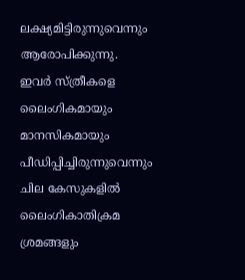ലക്ഷ്യമിട്ടിരുന്നുവെന്നും ആരോപിക്കുന്നു. ഇവർ സ്ത്രീകളെ ലൈംഗികമായും മാനസികമായും പീഡിപ്പിച്ചിരുന്നുവെന്നും ചില കേസുകളിൽ ലൈംഗികാതിക്രമ ശ്രമങ്ങളും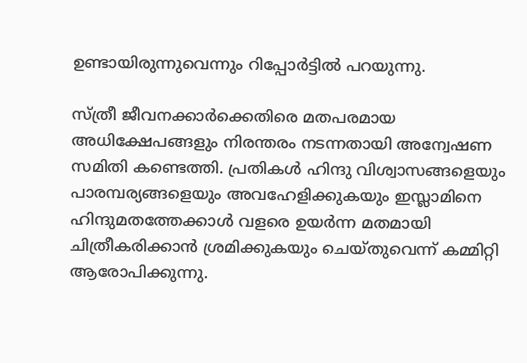ഉണ്ടായിരുന്നുവെന്നും റിപ്പോർട്ടിൽ പറയുന്നു.

സ്ത്രീ ജീവനക്കാർക്കെതിരെ മതപരമായ അധിക്ഷേപങ്ങളും നിരന്തരം നടന്നതായി അന്വേഷണ സമിതി കണ്ടെത്തി. പ്രതികൾ ഹിന്ദു വിശ്വാസങ്ങളെയും പാരമ്പര്യങ്ങളെയും അവഹേളിക്കുകയും ഇസ്ലാമിനെ ഹിന്ദുമതത്തേക്കാൾ വളരെ ഉയർന്ന മതമായി ചിത്രീകരിക്കാൻ ശ്രമിക്കുകയും ചെയ്തുവെന്ന് കമ്മിറ്റി ആരോപിക്കുന്നു.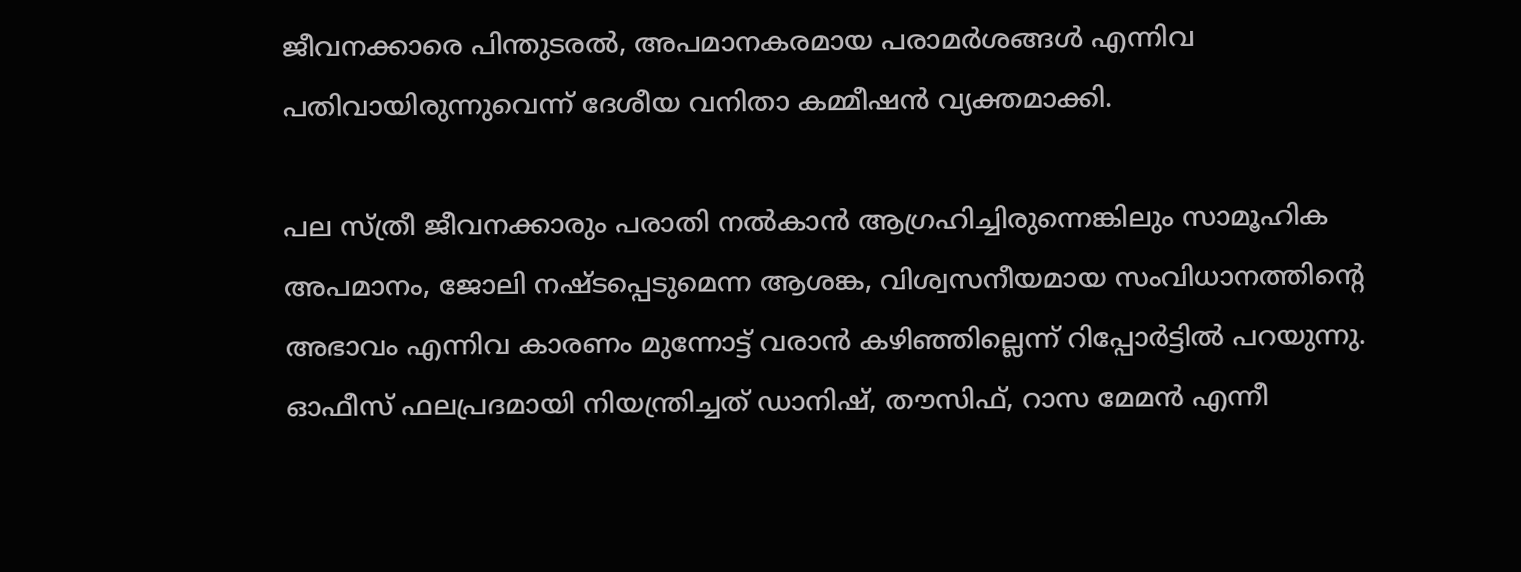ജീവനക്കാരെ പിന്തുടരൽ, അപമാനകരമായ പരാമർശങ്ങൾ എന്നിവ പതിവായിരുന്നുവെന്ന് ദേശീയ വനിതാ കമ്മീഷൻ വ്യക്തമാക്കി.

പല സ്ത്രീ ജീവനക്കാരും പരാതി നൽകാൻ ആഗ്രഹിച്ചിരുന്നെങ്കിലും സാമൂഹിക അപമാനം, ജോലി നഷ്ടപ്പെടുമെന്ന ആശങ്ക, വിശ്വസനീയമായ സംവിധാനത്തിന്റെ അഭാവം എന്നിവ കാരണം മുന്നോട്ട് വരാൻ കഴിഞ്ഞില്ലെന്ന് റിപ്പോർട്ടിൽ പറയുന്നു. ഓഫീസ് ഫലപ്രദമായി നിയന്ത്രിച്ചത് ഡാനിഷ്, തൗസിഫ്, റാസ മേമൻ എന്നീ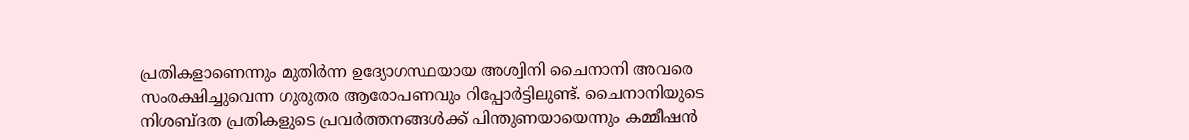പ്രതികളാണെന്നും മുതിർന്ന ഉദ്യോഗസ്ഥയായ അശ്വിനി ചൈനാനി അവരെ സംരക്ഷിച്ചുവെന്ന ഗുരുതര ആരോപണവും റിപ്പോർട്ടിലുണ്ട്. ചൈനാനിയുടെ നിശബ്ദത പ്രതികളുടെ പ്രവർത്തനങ്ങൾക്ക് പിന്തുണയായെന്നും കമ്മീഷൻ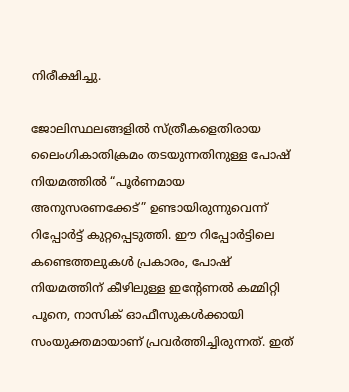നിരീക്ഷിച്ചു.

ജോലിസ്ഥലങ്ങളിൽ സ്ത്രീകളെതിരായ ലൈംഗികാതിക്രമം തടയുന്നതിനുള്ള പോഷ് നിയമത്തിൽ “പൂർണമായ അനുസരണക്കേട്” ഉണ്ടായിരുന്നുവെന്ന് റിപ്പോർട്ട് കുറ്റപ്പെടുത്തി. ഈ റിപ്പോർട്ടിലെ കണ്ടെത്തലുകൾ പ്രകാരം, പോഷ് നിയമത്തിന് കീഴിലുള്ള ഇന്റേണൽ കമ്മിറ്റി പൂനെ, നാസിക് ഓഫീസുകൾക്കായി സംയുക്തമായാണ് പ്രവർത്തിച്ചിരുന്നത്. ഇത്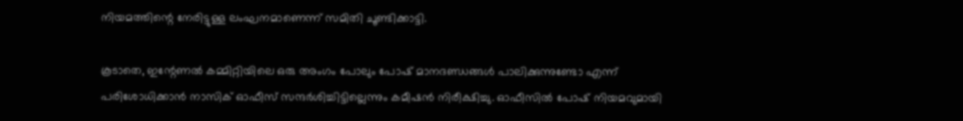നിയമത്തിന്റെ നേരിട്ടുള്ള ലംഘനമാണെന്ന് സമിതി ചൂണ്ടിക്കാട്ടി.

കൂടാതെ, ഇന്റേണൽ കമ്മിറ്റിയിലെ ഒരു അംഗം പോലും പോഷ് മാനദണ്ഡങ്ങൾ പാലിക്കുന്നുണ്ടോ എന്ന് പരിശോധിക്കാൻ നാസിക് ഓഫീസ് സന്ദർശിച്ചിട്ടില്ലെന്നും കമീഷൻ നിരീക്ഷിച്ചു. ഓഫീസിൽ പോഷ് നിയമവുമായി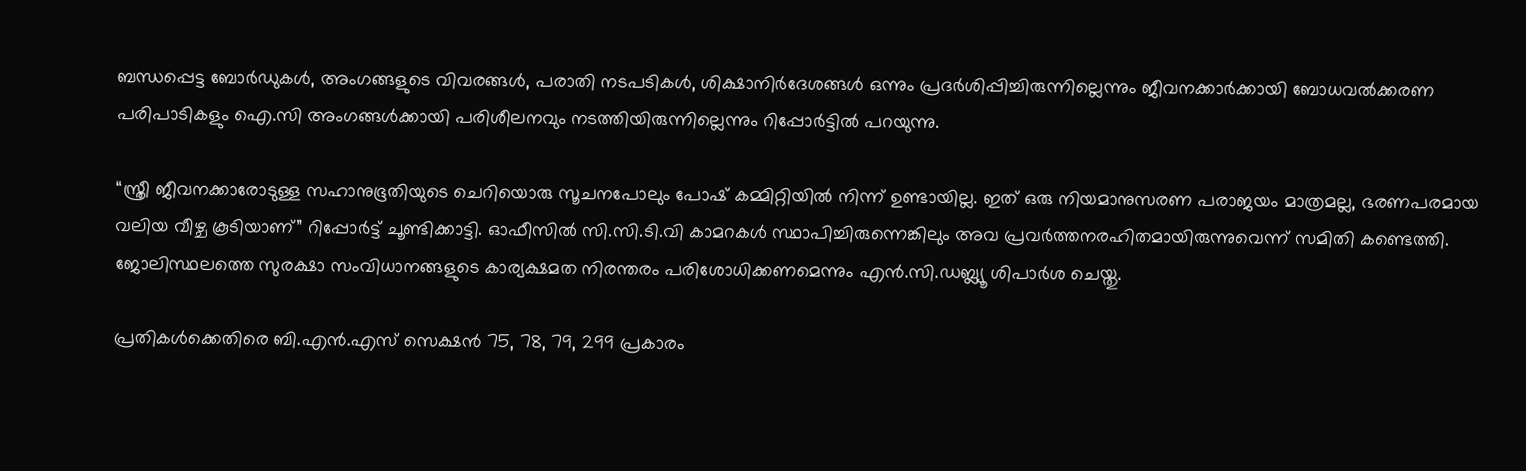ബന്ധപ്പെട്ട ബോർഡുകൾ, അംഗങ്ങളുടെ വിവരങ്ങൾ, പരാതി നടപടികൾ, ശിക്ഷാനിർദേശങ്ങൾ ഒന്നും പ്രദർശിപ്പിച്ചിരുന്നില്ലെന്നും ജീവനക്കാർക്കായി ബോധവൽക്കരണ പരിപാടികളും ഐ.സി അംഗങ്ങൾക്കായി പരിശീലനവും നടത്തിയിരുന്നില്ലെന്നും റിപ്പോർട്ടിൽ പറയുന്നു.

“സ്ത്രീ ജീവനക്കാരോടുള്ള സഹാനുഭൂതിയുടെ ചെറിയൊരു സൂചനപോലും പോഷ് കമ്മിറ്റിയിൽ നിന്ന് ഉണ്ടായില്ല. ഇത് ഒരു നിയമാനുസരണ പരാജയം മാത്രമല്ല, ഭരണപരമായ വലിയ വീഴ്ച കൂടിയാണ്” റിപ്പോർട്ട് ചൂണ്ടിക്കാട്ടി. ഓഫീസിൽ സി.സി.ടി.വി കാമറകൾ സ്ഥാപിച്ചിരുന്നെങ്കിലും അവ പ്രവർത്തനരഹിതമായിരുന്നുവെന്ന് സമിതി കണ്ടെത്തി. ജോലിസ്ഥലത്തെ സുരക്ഷാ സംവിധാനങ്ങളുടെ കാര്യക്ഷമത നിരന്തരം പരിശോധിക്കണമെന്നും എൻ.സി.ഡബ്ല്യൂ ശിപാർശ ചെയ്തു.

പ്രതികൾക്കെതിരെ ബി.എൻ.എസ് സെക്ഷൻ 75, 78, 79, 299 പ്രകാരം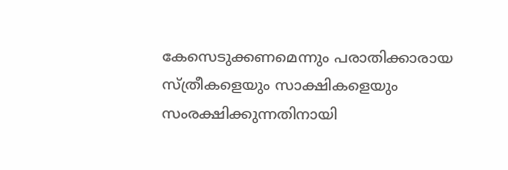കേസെടുക്കണമെന്നും പരാതിക്കാരായ സ്ത്രീകളെയും സാക്ഷികളെയും സംരക്ഷിക്കുന്നതിനായി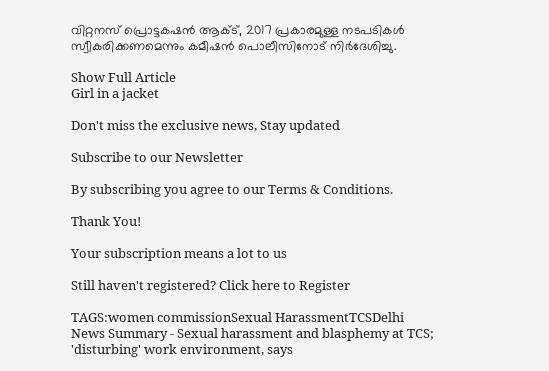വിറ്റനസ് പ്രൊട്ടകഷൻ ആക്ട്, 2017 പ്രകാരമുള്ള നടപടികൾ സ്വീകരിക്കണമെന്നും കമീഷൻ പൊലീസിനോട് നിർദേശിച്ചു.

Show Full Article
Girl in a jacket

Don't miss the exclusive news, Stay updated

Subscribe to our Newsletter

By subscribing you agree to our Terms & Conditions.

Thank You!

Your subscription means a lot to us

Still haven't registered? Click here to Register

TAGS:women commissionSexual HarassmentTCSDelhi
News Summary - Sexual harassment and blasphemy at TCS; 'disturbing' work environment, says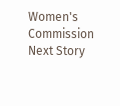Women's Commission
Next Story